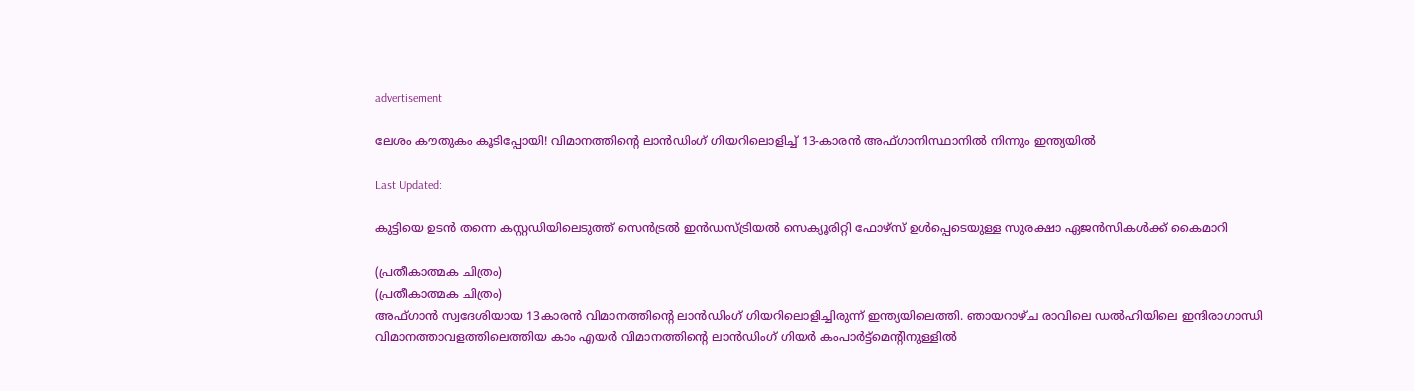advertisement

ലേശം കൗതുകം കൂടിപ്പോയി! വിമാനത്തിന്റെ ലാന്‍ഡിംഗ് ഗിയറിലൊളിച്ച് 13-കാരന്‍ അഫ്ഗാനിസ്ഥാനില്‍ നിന്നും ഇന്ത്യയില്‍

Last Updated:

കുട്ടിയെ ഉടന്‍ തന്നെ കസ്റ്റഡിയിലെടുത്ത് സെന്‍ട്രല്‍ ഇന്‍ഡസ്ട്രിയല്‍ സെക്യൂരിറ്റി ഫോഴ്‌സ് ഉള്‍പ്പെടെയുള്ള സുരക്ഷാ ഏജന്‍സികള്‍ക്ക് കൈമാറി

(പ്രതീകാത്മക ചിത്രം)
(പ്രതീകാത്മക ചിത്രം)
അഫ്ഗാന്‍ സ്വദേശിയായ 13കാരന്‍ വിമാനത്തിന്റെ ലാന്‍ഡിംഗ് ഗിയറിലൊളിച്ചിരുന്ന് ഇന്ത്യയിലെത്തി. ഞായറാഴ്ച രാവിലെ ഡല്‍ഹിയിലെ ഇന്ദിരാഗാന്ധി വിമാനത്താവളത്തിലെത്തിയ കാം എയര്‍ വിമാനത്തിന്റെ ലാന്‍ഡിംഗ് ഗിയര്‍ കംപാര്‍ട്ട്‌മെന്റിനുള്ളില്‍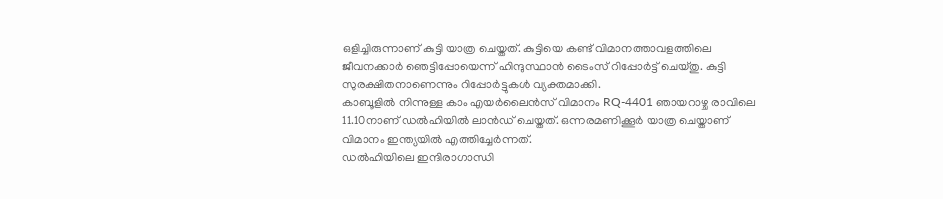ഒളിച്ചിരുന്നാണ് കുട്ടി യാത്ര ചെയ്തത്. കുട്ടിയെ കണ്ട് വിമാനത്താവളത്തിലെ ജീവനക്കാര്‍ ഞെട്ടിപ്പോയെന്ന് ഹിന്ദുസ്ഥാന്‍ ടൈംസ് റിപ്പോര്‍ട്ട് ചെയ്തു. കുട്ടി സുരക്ഷിതനാണെന്നും റിപ്പോർട്ടുകൾ വ്യക്തമാക്കി.
കാബൂളില്‍ നിന്നുള്ള കാം എയര്‍ലൈന്‍സ് വിമാനം RQ-4401 ഞായറാഴ്ച രാവിലെ 11.10നാണ് ഡല്‍ഹിയില്‍ ലാന്‍ഡ് ചെയ്തത്. ഒന്നരമണിക്കൂര്‍ യാത്ര ചെയ്താണ് വിമാനം ഇന്ത്യയില്‍ എത്തിച്ചേര്‍ന്നത്.
ഡല്‍ഹിയിലെ ഇന്ദിരാഗാന്ധി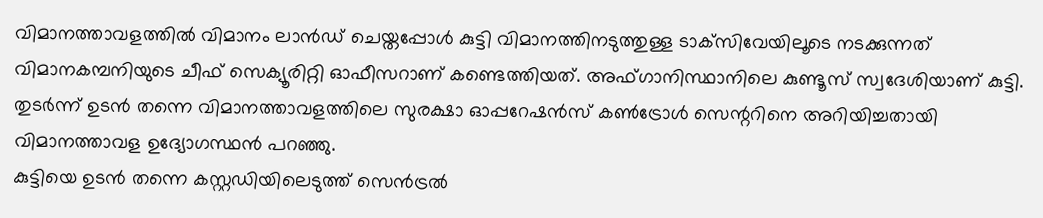വിമാനത്താവളത്തില്‍ വിമാനം ലാന്‍ഡ് ചെയ്തപ്പോള്‍ കുട്ടി വിമാനത്തിനടുത്തുള്ള ടാക്‌സിവേയിലൂടെ നടക്കുന്നത് വിമാനകമ്പനിയുടെ ചീഫ് സെക്യൂരിറ്റി ഓഫീസറാണ് കണ്ടെത്തിയത്. അഫ്ഗാനിസ്ഥാനിലെ കുണ്ടൂസ് സ്വദേശിയാണ് കുട്ടി. തുടര്‍ന്ന് ഉടന്‍ തന്നെ വിമാനത്താവളത്തിലെ സുരക്ഷാ ഓപ്പറേഷന്‍സ് കണ്‍ട്രോള്‍ സെന്ററിനെ അറിയിച്ചതായി വിമാനത്താവള ഉദ്യോഗസ്ഥന്‍ പറഞ്ഞു.
കുട്ടിയെ ഉടന്‍ തന്നെ കസ്റ്റഡിയിലെടുത്ത് സെന്‍ട്രല്‍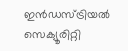ഇന്‍ഡസ്ട്രിയല്‍ സെക്യൂരിറ്റി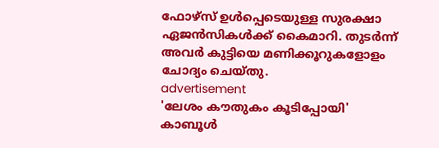ഫോഴ്‌സ് ഉള്‍പ്പെടെയുള്ള സുരക്ഷാ ഏജന്‍സികള്‍ക്ക് കൈമാറി. തുടര്‍ന്ന് അവര്‍ കുട്ടിയെ മണിക്കൂറുകളോളം ചോദ്യം ചെയ്തു.
advertisement
'ലേശം കൗതുകം കൂടിപ്പോയി'
കാബൂള്‍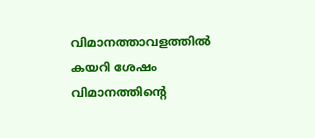വിമാനത്താവളത്തില്‍ കയറി ശേഷം വിമാനത്തിന്റെ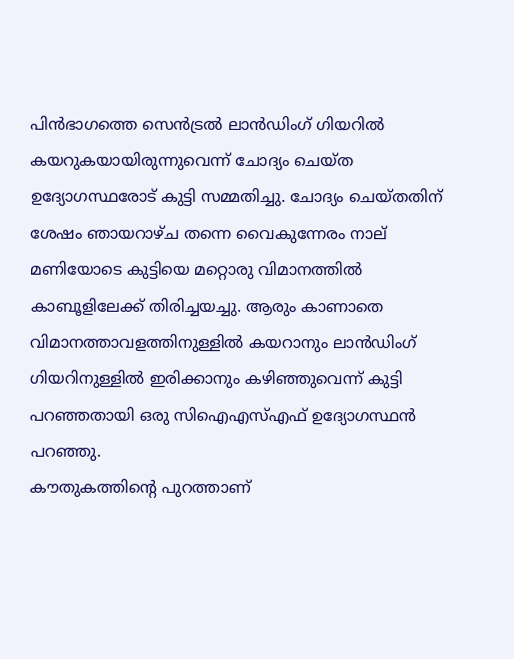പിന്‍ഭാഗത്തെ സെന്‍ട്രല്‍ ലാന്‍ഡിംഗ് ഗിയറില്‍ കയറുകയായിരുന്നുവെന്ന് ചോദ്യം ചെയ്ത ഉദ്യോഗസ്ഥരോട് കുട്ടി സമ്മതിച്ചു. ചോദ്യം ചെയ്തതിന് ശേഷം ഞായറാഴ്ച തന്നെ വൈകുന്നേരം നാല് മണിയോടെ കുട്ടിയെ മറ്റൊരു വിമാനത്തില്‍ കാബൂളിലേക്ക് തിരിച്ചയച്ചു. ആരും കാണാതെ വിമാനത്താവളത്തിനുള്ളില്‍ കയറാനും ലാന്‍ഡിംഗ് ഗിയറിനുള്ളില്‍ ഇരിക്കാനും കഴിഞ്ഞുവെന്ന് കുട്ടി പറഞ്ഞതായി ഒരു സിഐഎസ്എഫ് ഉദ്യോഗസ്ഥന്‍ പറഞ്ഞു.
കൗതുകത്തിന്റെ പുറത്താണ്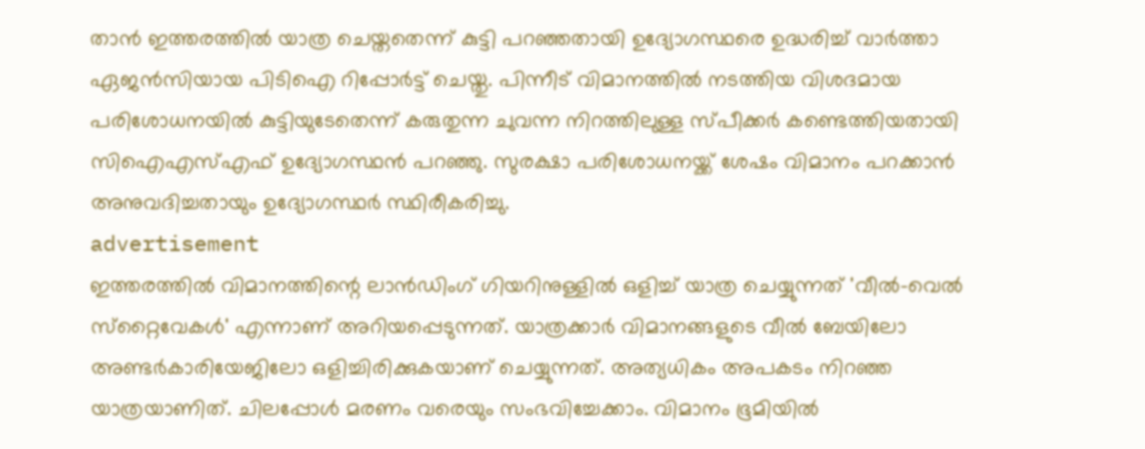താന്‍ ഇത്തരത്തില്‍ യാത്ര ചെയ്തതെന്ന് കുട്ടി പറഞ്ഞതായി ഉദ്യോഗസ്ഥരെ ഉദ്ധരിച്ച് വാര്‍ത്താ ഏജന്‍സിയായ പിടിഐ റിപ്പോര്‍ട്ട് ചെയ്തു. പിന്നീട് വിമാനത്തില്‍ നടത്തിയ വിശദമായ പരിശോധനയില്‍ കുട്ടിയുടേതെന്ന് കരുതുന്ന ചുവന്ന നിറത്തിലുള്ള സ്പീക്കര്‍ കണ്ടെത്തിയതായി സിഐഎസ്എഫ് ഉദ്യോഗസ്ഥന്‍ പറഞ്ഞു. സുരക്ഷാ പരിശോധനയ്ക്ക് ശേഷം വിമാനം പറക്കാന്‍ അനുവദിച്ചതായും ഉദ്യോഗസ്ഥര്‍ സ്ഥിരീകരിച്ചു.
advertisement
ഇത്തരത്തില്‍ വിമാനത്തിന്റെ ലാന്‍ഡിംഗ് ഗിയറിനുള്ളില്‍ ഒളിച്ച് യാത്ര ചെയ്യുന്നത് 'വീല്‍-വെല്‍ സ്‌റ്റൈവേകള്‍' എന്നാണ് അറിയപ്പെടുന്നത്. യാത്രക്കാര്‍ വിമാനങ്ങളുടെ വീല്‍ ബേയിലോ അണ്ടര്‍കാരിയേജിലോ ഒളിച്ചിരിക്കുകയാണ് ചെയ്യുന്നത്. അത്യധികം അപകടം നിറഞ്ഞ യാത്രയാണിത്. ചിലപ്പോൾ മരണം വരെയും സംഭവിച്ചേക്കാം. വിമാനം ഭൂമിയില്‍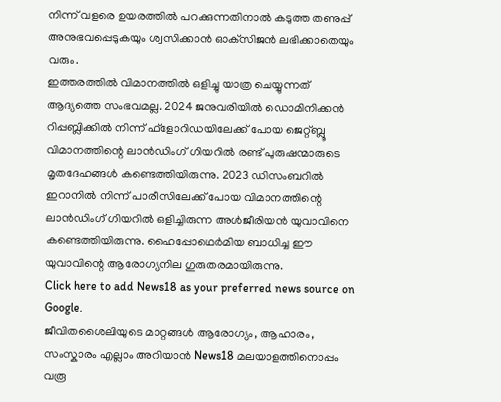നിന്ന് വളരെ ഉയരത്തില്‍ പറക്കുന്നതിനാല്‍ കടുത്ത തണുപ്പ് അനുഭവപ്പെടുകയും ശ്വസിക്കാന്‍ ഓക്‌സിജന്‍ ലഭിക്കാതെയും വരും.
ഇത്തരത്തില്‍ വിമാനത്തില്‍ ഒളിച്ചു യാത്ര ചെയ്യുന്നത് ആദ്യത്തെ സംഭവമല്ല. 2024 ജനുവരിയില്‍ ഡൊമിനിക്കന്‍ റിപ്പബ്ലിക്കില്‍ നിന്ന് ഫ്‌ളോറിഡയിലേക്ക് പോയ ജെറ്റ്ബ്ലൂ വിമാനത്തിന്റെ ലാന്‍ഡിംഗ് ഗിയറില്‍ രണ്ട് പുരുഷന്മാരുടെ മൃതദേഹങ്ങള്‍ കണ്ടെത്തിയിരുന്നു. 2023 ഡിസംബറില്‍ ഇറാനില്‍ നിന്ന് പാരീസിലേക്ക് പോയ വിമാനത്തിന്റെ ലാന്‍ഡിംഗ് ഗിയറില്‍ ഒളിച്ചിരുന്ന അള്‍ജീരിയന്‍ യുവാവിനെ കണ്ടെത്തിയിരുന്നു. ഹൈപ്പോഥെര്‍മിയ ബാധിച്ച ഈ യുവാവിന്റെ ആരോഗ്യനില ഗുരുതരമായിരുന്നു.
Click here to add News18 as your preferred news source on Google.
ജീവിതശൈലിയുടെ മാറ്റങ്ങൾ ആരോഗ്യം, ആഹാരം, സംസ്കാരം എല്ലാം അറിയാൻ News18 മലയാളത്തിനൊപ്പം വരൂ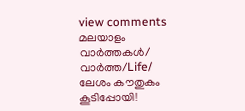view comments
മലയാളം വാർത്തകൾ/ വാർത്ത/Life/
ലേശം കൗതുകം കൂടിപ്പോയി!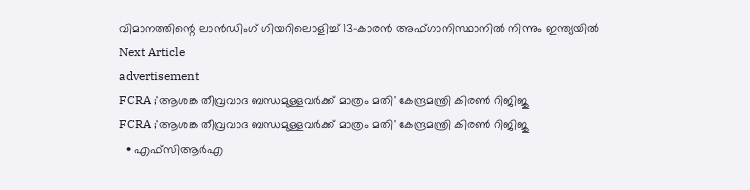വിമാനത്തിന്റെ ലാന്‍ഡിംഗ് ഗിയറിലൊളിച്ച് 13-കാരന്‍ അഫ്ഗാനിസ്ഥാനില്‍ നിന്നും ഇന്ത്യയില്‍
Next Article
advertisement
FCRA ;'ആശങ്ക തീവ്രവാദ ബന്ധമുള്ളവർക്ക് മാത്രം മതി' കേന്ദ്രമന്ത്രി കിരണ്‍ റിജിജു
FCRA ;'ആശങ്ക തീവ്രവാദ ബന്ധമുള്ളവർക്ക് മാത്രം മതി' കേന്ദ്രമന്ത്രി കിരണ്‍ റിജിജു
  • എഫ്‌സിആർഎ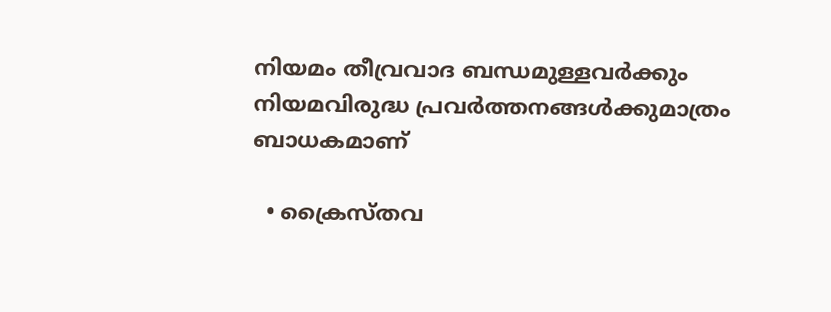നിയമം തീവ്രവാദ ബന്ധമുള്ളവർക്കും നിയമവിരുദ്ധ പ്രവർത്തനങ്ങൾക്കുമാത്രം ബാധകമാണ്

  • ക്രൈസ്തവ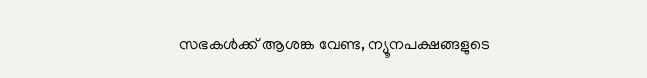സഭകൾക്ക് ആശങ്ക വേണ്ട, ന്യൂനപക്ഷങ്ങളുടെ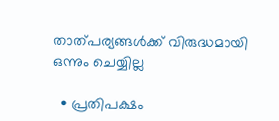താത്പര്യങ്ങൾക്ക് വിരുദ്ധമായി ഒന്നും ചെയ്യില്ല

  • പ്രതിപക്ഷം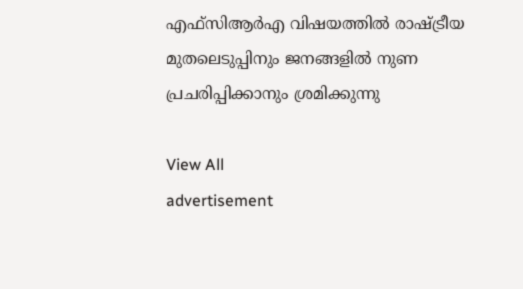എഫ്‌സിആർഎ വിഷയത്തിൽ രാഷ്ട്രീയ മുതലെടുപ്പിനും ജനങ്ങളിൽ നുണ പ്രചരിപ്പിക്കാനും ശ്രമിക്കുന്നു

View All
advertisement